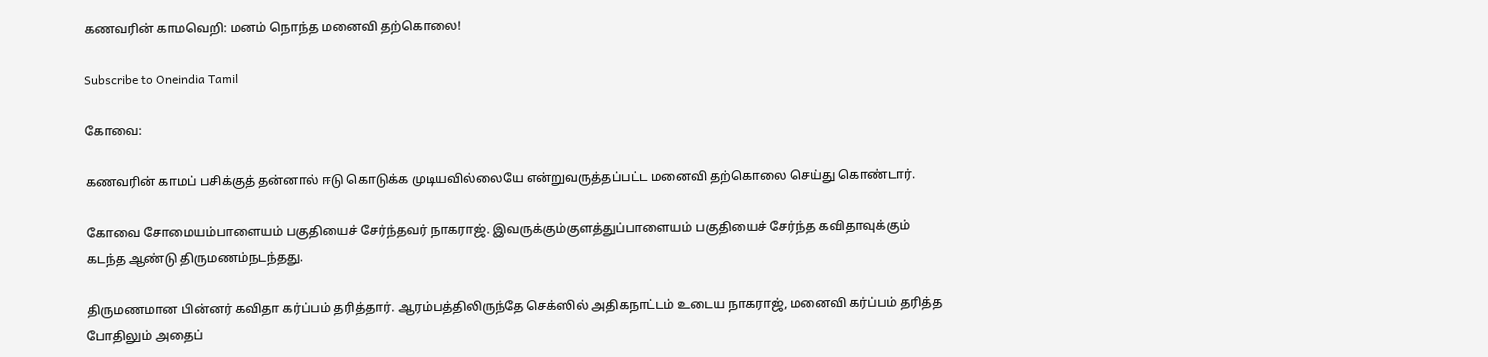கணவரின் காமவெறி: மனம் நொந்த மனைவி தற்கொலை!

Subscribe to Oneindia Tamil

கோவை:

கணவரின் காமப் பசிக்குத் தன்னால் ஈடு கொடுக்க முடியவில்லையே என்றுவருத்தப்பட்ட மனைவி தற்கொலை செய்து கொண்டார்.

கோவை சோமையம்பாளையம் பகுதியைச் சேர்ந்தவர் நாகராஜ். இவருக்கும்குளத்துப்பாளையம் பகுதியைச் சேர்ந்த கவிதாவுக்கும் கடந்த ஆண்டு திருமணம்நடந்தது.

திருமணமான பின்னர் கவிதா கர்ப்பம் தரித்தார். ஆரம்பத்திலிருந்தே செக்ஸில் அதிகநாட்டம் உடைய நாகராஜ், மனைவி கர்ப்பம் தரித்த போதிலும் அதைப்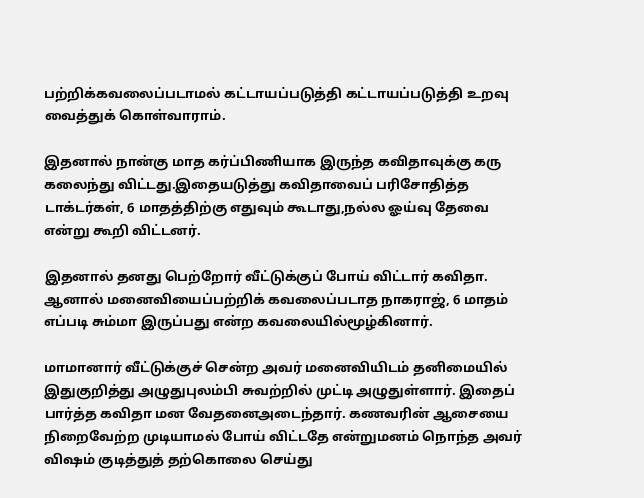பற்றிக்கவலைப்படாமல் கட்டாயப்படுத்தி கட்டாயப்படுத்தி உறவு வைத்துக் கொள்வாராம்.

இதனால் நான்கு மாத கர்ப்பிணியாக இருந்த கவிதாவுக்கு கரு கலைந்து விட்டது.இதையடுத்து கவிதாவைப் பரிசோதித்த டாக்டர்கள், 6 மாதத்திற்கு எதுவும் கூடாது,நல்ல ஓய்வு தேவை என்று கூறி விட்டனர்.

இதனால் தனது பெற்றோர் வீட்டுக்குப் போய் விட்டார் கவிதா. ஆனால் மனைவியைப்பற்றிக் கவலைப்படாத நாகராஜ், 6 மாதம் எப்படி சும்மா இருப்பது என்ற கவலையில்மூழ்கினார்.

மாமானார் வீட்டுக்குச் சென்ற அவர் மனைவியிடம் தனிமையில் இதுகுறித்து அழுதுபுலம்பி சுவற்றில் முட்டி அழுதுள்ளார். இதைப் பார்த்த கவிதா மன வேதனைஅடைந்தார். கணவரின் ஆசையை நிறைவேற்ற முடியாமல் போய் விட்டதே என்றுமனம் நொந்த அவர் விஷம் குடித்துத் தற்கொலை செய்து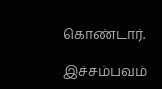கொண்டார்.

இச்சம்பவம்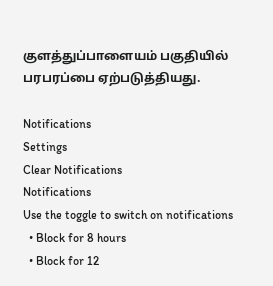குளத்துப்பாளையம் பகுதியில் பரபரப்பை ஏற்படுத்தியது.

Notifications
Settings
Clear Notifications
Notifications
Use the toggle to switch on notifications
  • Block for 8 hours
  • Block for 12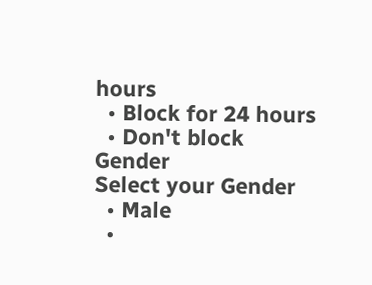hours
  • Block for 24 hours
  • Don't block
Gender
Select your Gender
  • Male
  •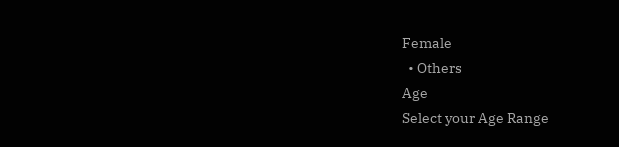Female
  • Others
Age
Select your Age Range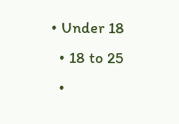• Under 18
  • 18 to 25
  •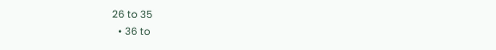26 to 35
  • 36 to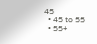45
  • 45 to 55
  • 55+